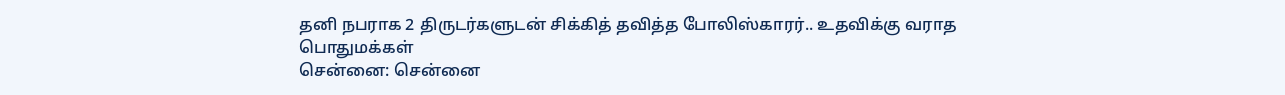தனி நபராக 2 திருடர்களுடன் சிக்கித் தவித்த போலிஸ்காரர்.. உதவிக்கு வராத பொதுமக்கள்
சென்னை: சென்னை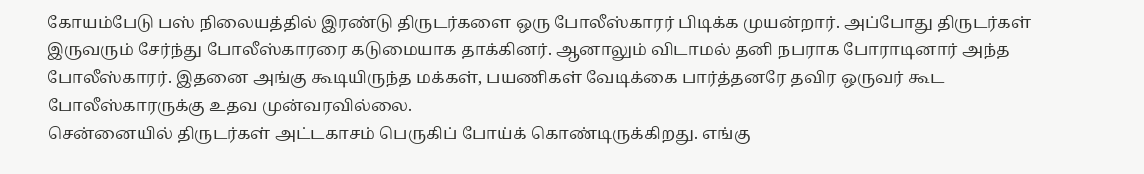கோயம்பேடு பஸ் நிலையத்தில் இரண்டு திருடர்களை ஒரு போலீஸ்காரர் பிடிக்க முயன்றார். அப்போது திருடர்கள் இருவரும் சேர்ந்து போலீஸ்காரரை கடுமையாக தாக்கினர். ஆனாலும் விடாமல் தனி நபராக போராடினார் அந்த போலீஸ்காரர். இதனை அங்கு கூடியிருந்த மக்கள், பயணிகள் வேடிக்கை பார்த்தனரே தவிர ஒருவர் கூட போலீஸ்காரருக்கு உதவ முன்வரவில்லை.
சென்னையில் திருடர்கள் அட்டகாசம் பெருகிப் போய்க் கொண்டிருக்கிறது. எங்கு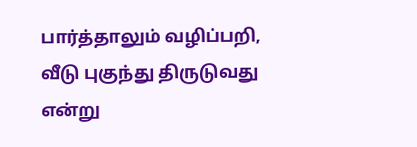பார்த்தாலும் வழிப்பறி, வீடு புகுந்து திருடுவது என்று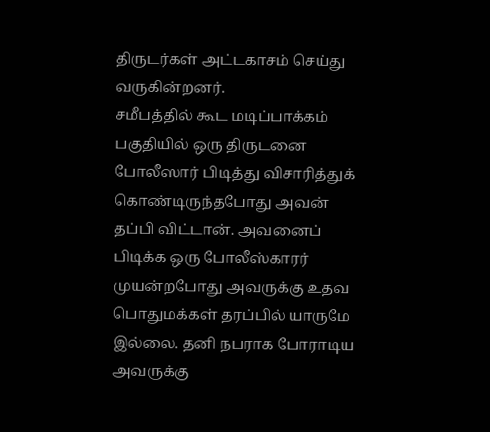திருடர்கள் அட்டகாசம் செய்து வருகின்றனர்.
சமீபத்தில் கூட மடிப்பாக்கம் பகுதியில் ஒரு திருடனை போலீஸார் பிடித்து விசாரித்துக் கொண்டிருந்தபோது அவன் தப்பி விட்டான். அவனைப் பிடிக்க ஒரு போலீஸ்காரர் முயன்றபோது அவருக்கு உதவ பொதுமக்கள் தரப்பில் யாருமே இல்லை. தனி நபராக போராடிய அவருக்கு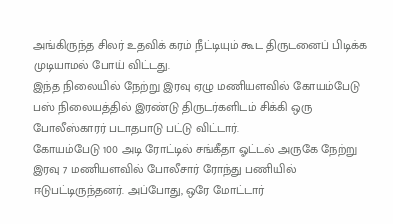அங்கிருந்த சிலர் உதவிக் கரம் நீட்டியும் கூட திருடனைப் பிடிக்க முடியாமல் போய் விட்டது.
இந்த நிலையில் நேற்று இரவு ஏழு மணியளவில் கோயம்பேடு பஸ் நிலையத்தில் இரண்டு திருடர்களிடம் சிக்கி ஒரு போலீஸ்காரர் படாதபாடு பட்டு விட்டார்.
கோயம்பேடு 100 அடி ரோட்டில் சங்கீதா ஓட்டல் அருகே நேற்று இரவு 7 மணியளவில் போலீசார் ரோந்து பணியில் ஈடுபட்டிருந்தனர். அப்போது, ஒரே மோட்டார்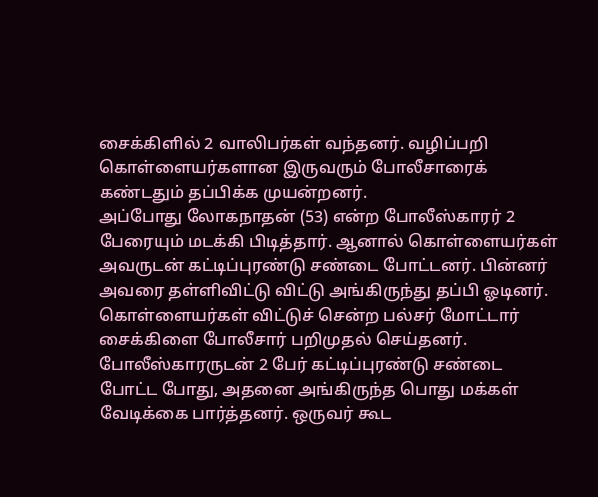சைக்கிளில் 2 வாலிபர்கள் வந்தனர். வழிப்பறி கொள்ளையர்களான இருவரும் போலீசாரைக் கண்டதும் தப்பிக்க முயன்றனர்.
அப்போது லோகநாதன் (53) என்ற போலீஸ்காரர் 2 பேரையும் மடக்கி பிடித்தார். ஆனால் கொள்ளையர்கள் அவருடன் கட்டிப்புரண்டு சண்டை போட்டனர். பின்னர் அவரை தள்ளிவிட்டு விட்டு அங்கிருந்து தப்பி ஓடினர். கொள்ளையர்கள் விட்டுச் சென்ற பல்சர் மோட்டார் சைக்கிளை போலீசார் பறிமுதல் செய்தனர்.
போலீஸ்காரருடன் 2 பேர் கட்டிப்புரண்டு சண்டை போட்ட போது, அதனை அங்கிருந்த பொது மக்கள் வேடிக்கை பார்த்தனர். ஒருவர் கூட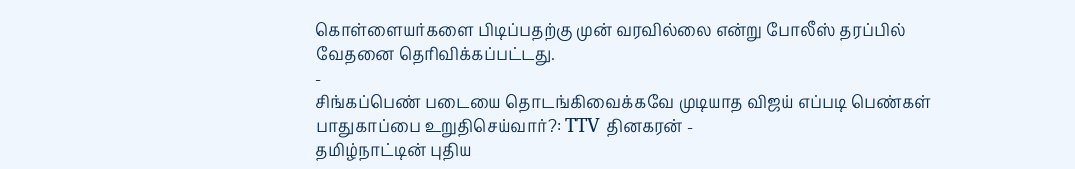கொள்ளையர்களை பிடிப்பதற்கு முன் வரவில்லை என்று போலீஸ் தரப்பில் வேதனை தெரிவிக்கப்பட்டது.
-
சிங்கப்பெண் படையை தொடங்கிவைக்கவே முடியாத விஜய் எப்படி பெண்கள் பாதுகாப்பை உறுதிசெய்வார்?: TTV தினகரன் -
தமிழ்நாட்டின் புதிய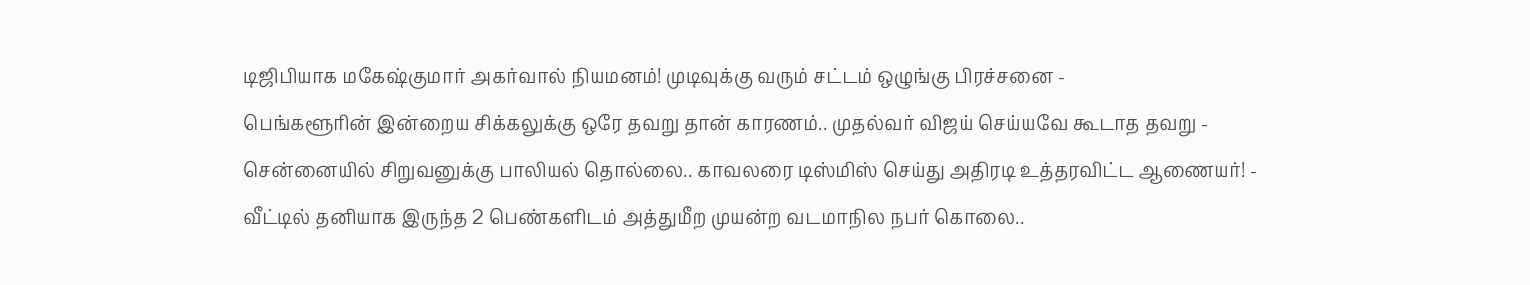டிஜிபியாக மகேஷ்குமார் அகர்வால் நியமனம்! முடிவுக்கு வரும் சட்டம் ஒழுங்கு பிரச்சனை -
பெங்களூரின் இன்றைய சிக்கலுக்கு ஒரே தவறு தான் காரணம்.. முதல்வர் விஜய் செய்யவே கூடாத தவறு -
சென்னையில் சிறுவனுக்கு பாலியல் தொல்லை.. காவலரை டிஸ்மிஸ் செய்து அதிரடி உத்தரவிட்ட ஆணையர்! -
வீட்டில் தனியாக இருந்த 2 பெண்களிடம் அத்துமீற முயன்ற வடமாநில நபர் கொலை..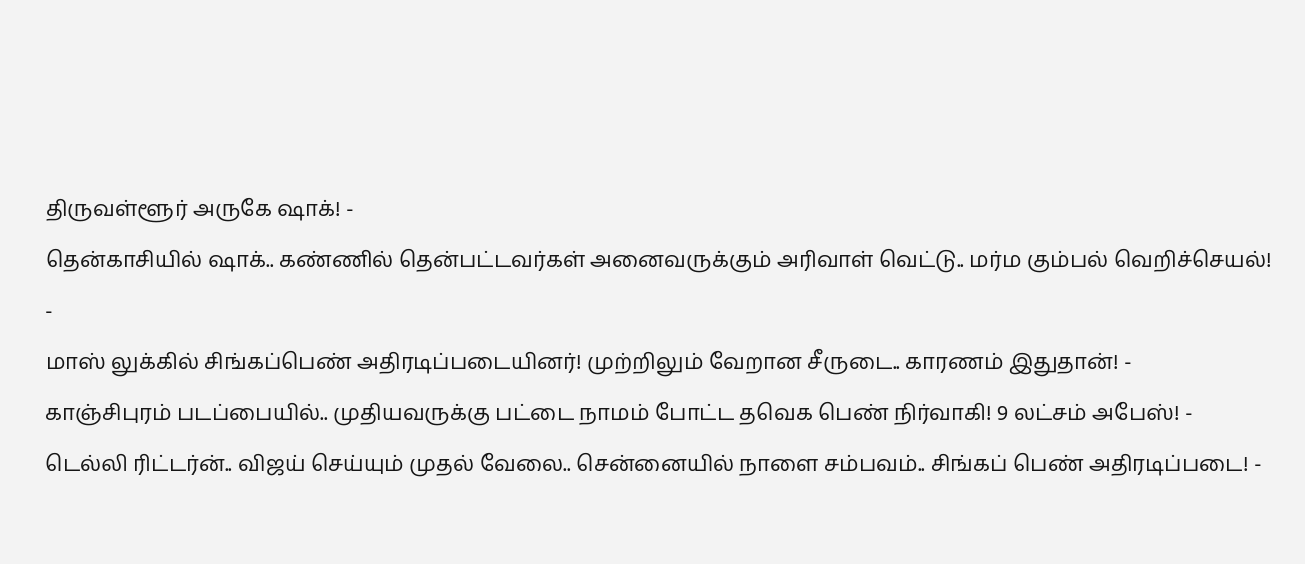திருவள்ளூர் அருகே ஷாக்! -
தென்காசியில் ஷாக்.. கண்ணில் தென்பட்டவர்கள் அனைவருக்கும் அரிவாள் வெட்டு.. மர்ம கும்பல் வெறிச்செயல்! -
மாஸ் லுக்கில் சிங்கப்பெண் அதிரடிப்படையினர்! முற்றிலும் வேறான சீருடை.. காரணம் இதுதான்! -
காஞ்சிபுரம் படப்பையில்.. முதியவருக்கு பட்டை நாமம் போட்ட தவெக பெண் நிர்வாகி! 9 லட்சம் அபேஸ்! -
டெல்லி ரிட்டர்ன்.. விஜய் செய்யும் முதல் வேலை.. சென்னையில் நாளை சம்பவம்.. சிங்கப் பெண் அதிரடிப்படை! -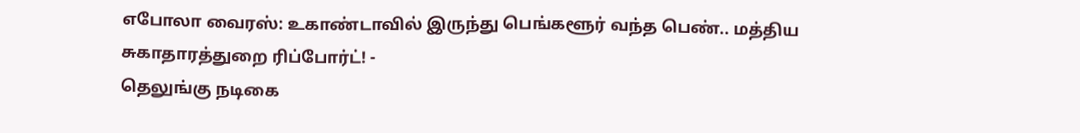எபோலா வைரஸ்: உகாண்டாவில் இருந்து பெங்களூர் வந்த பெண்.. மத்திய சுகாதாரத்துறை ரிப்போர்ட்! -
தெலுங்கு நடிகை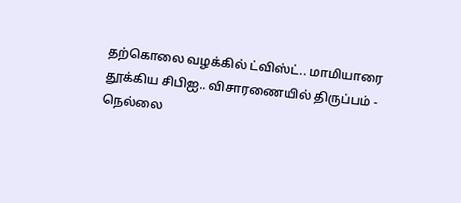தற்கொலை வழக்கில் ட்விஸ்ட்.. மாமியாரை தூக்கிய சிபிஐ.. விசாரணையில் திருப்பம் -
நெல்லை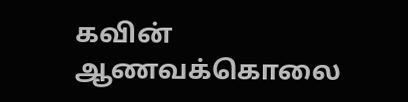கவின் ஆணவக்கொலை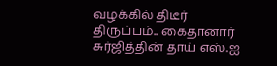வழக்கில் திடீர் திருப்பம்.. கைதானார் சுர்ஜித்தின் தாய் எஸ்.ஐ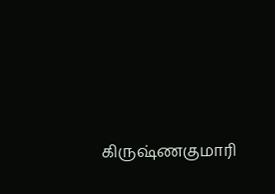கிருஷ்ணகுமாரி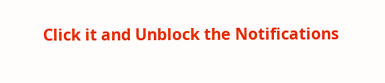Click it and Unblock the Notifications